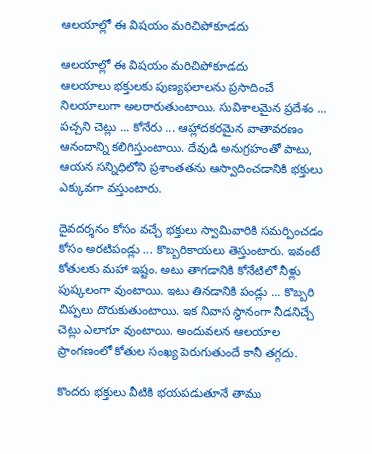ఆలయాల్లో ఈ విషయం మరిచిపోకూడదు

ఆలయాల్లో ఈ విషయం మరిచిపోకూడదు
ఆలయాలు భక్తులకు పుణ్యఫలాలను ప్రసాదించే నిలయాలుగా అలరారుతుంటాయి. సువిశాలమైన ప్రదేశం ... పచ్చని చెట్లు ... కోనేరు ... ఆహ్లాదకరమైన వాతావరణం ఆనందాన్ని కలిగిస్తుంటాయి. దేవుడి అనుగ్రహంతో పాటు, ఆయన సన్నిధిలోని ప్రశాంతతను ఆస్వాదించడానికి భక్తులు ఎక్కువగా వస్తుంటారు.

దైవదర్శనం కోసం వచ్చే భక్తులు స్వామివారికి సమర్పించడం కోసం అరటిపండ్లు ... కొబ్బరికాయలు తెస్తుంటారు. ఇవంటే కోతులకు మహా ఇష్టం. అటు తాగడానికి కోనేటిలో నీళ్లు పుష్కలంగా వుంటాయి. ఇటు తినడానికి పండ్లు ... కొబ్బరి చిప్పలు దొరుకుతుంటాయి. ఇక నివాస స్థానంగా నీడనిచ్చే చెట్లు ఎలాగూ వుంటాయి. అందువలన ఆలయాల ప్రాంగణంలో కోతుల సంఖ్య పెరుగుతుందే కానీ తగ్గదు.

కొందరు భక్తులు వీటికి భయపడుతూనే తాము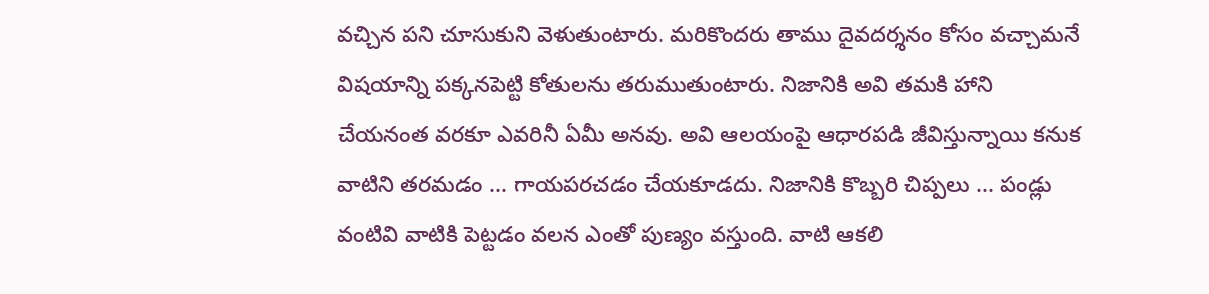వచ్చిన పని చూసుకుని వెళుతుంటారు. మరికొందరు తాము దైవదర్శనం కోసం వచ్చామనే విషయాన్ని పక్కనపెట్టి కోతులను తరుముతుంటారు. నిజానికి అవి తమకి హాని చేయనంత వరకూ ఎవరినీ ఏమీ అనవు. అవి ఆలయంపై ఆధారపడి జీవిస్తున్నాయి కనుక వాటిని తరమడం ... గాయపరచడం చేయకూడదు. నిజానికి కొబ్బరి చిప్పలు ... పండ్లు వంటివి వాటికి పెట్టడం వలన ఎంతో పుణ్యం వస్తుంది. వాటి ఆకలి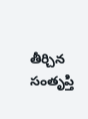తీర్చిన సంతృప్తి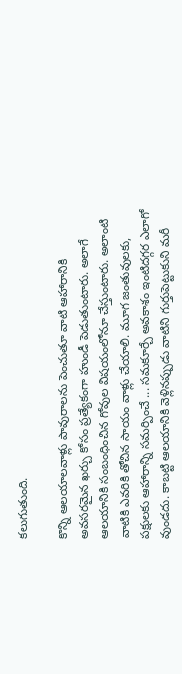కలుగుతుంది.

కొన్ని ఆలయాలవాళ్లు పావురాలను పెంచుతూ వాటి ఆహారానికి అవసరమైన ఖర్చు కోసం ప్రత్యేకంగా హుండీ పెడుతుంటారు. అలాగే ఆలయానికి సంబంధించిన గోవుల విషయంలోనూ చేస్తుంటారు. అలాంటి వాటికి ఎవరికి తోచిన సాయం వాళ్లు చేయాలి. మూగ జంతువులకు, పక్షులకు ఆహారాన్ని సమర్పించే ... సమకూర్చే అవకాశం ఇంటిదగ్గర ఎలాగో వుండదు. కాబట్టి ఆలయానికి వెళ్లినప్పుడు వాటిని గుర్తుపెట్టుకుని మరీ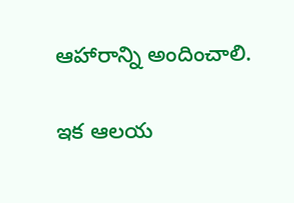ఆహారాన్ని అందించాలి.

ఇక ఆలయ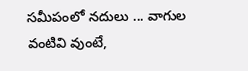సమీపంలో నదులు ... వాగుల వంటివి వుంటే,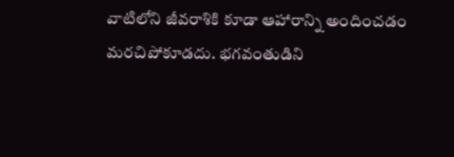వాటిలోని జీవరాశికి కూడా ఆహారాన్ని అందించడం మరచిపోకూడదు. భగవంతుడిని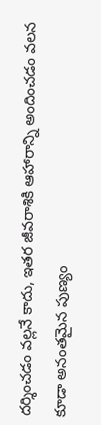దర్శించడం వల్లనే కాదు, ఇతర జీవరాశికి ఆహారాన్ని అందించడం వలన కూడా అనంతమైన పుణ్యం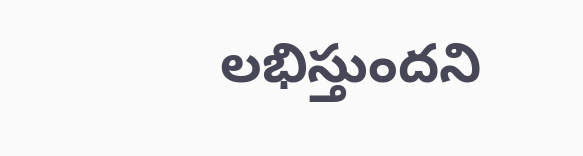లభిస్తుందని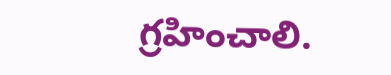గ్రహించాలి.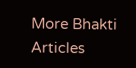More Bhakti Articles